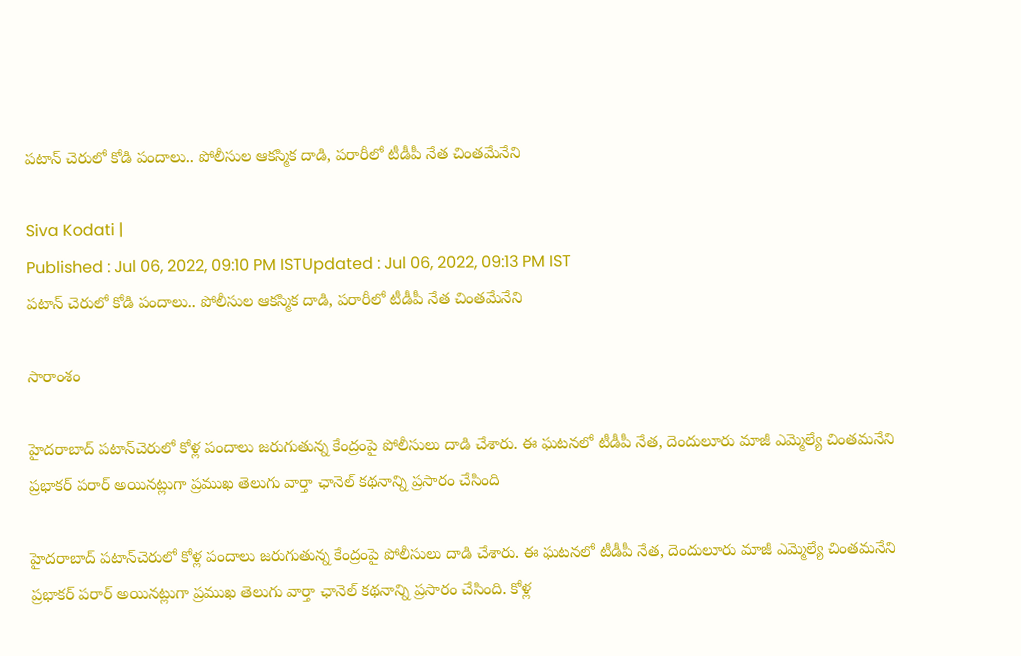పటాన్ చెరులో కోడి పందాలు.. పోలీసుల ఆకస్మిక దాడి, పరారీలో టీడీపీ నేత చింతమేనేని

Siva Kodati |
Published : Jul 06, 2022, 09:10 PM ISTUpdated : Jul 06, 2022, 09:13 PM IST
పటాన్ చెరులో కోడి పందాలు.. పోలీసుల ఆకస్మిక దాడి, పరారీలో టీడీపీ నేత చింతమేనేని

సారాంశం

హైదరాబాద్ పటాన్‌చెరులో కోళ్ల పందాలు జరుగుతున్న కేంద్రంపై పోలీసులు దాడి చేశారు. ఈ ఘటనలో టీడీపీ నేత, దెందులూరు మాజీ ఎమ్మెల్యే చింతమనేని ప్రభాకర్ పరార్ అయినట్లుగా ప్రముఖ తెలుగు వార్తా ఛానెల్ కథనాన్ని ప్రసారం చేసింది

హైదరాబాద్ పటాన్‌చెరులో కోళ్ల పందాలు జరుగుతున్న కేంద్రంపై పోలీసులు దాడి చేశారు. ఈ ఘటనలో టీడీపీ నేత, దెందులూరు మాజీ ఎమ్మెల్యే చింతమనేని ప్రభాకర్ పరార్ అయినట్లుగా ప్రముఖ తెలుగు వార్తా ఛానెల్ కథనాన్ని ప్రసారం చేసింది. కోళ్ల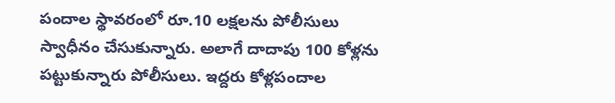పందాల స్థావరంలో రూ.10 లక్షలను పోలీసులు స్వాధీనం చేసుకున్నారు. అలాగే దాదాపు 100 కోళ్లను పట్టుకున్నారు పోలీసులు. ఇద్దరు కోళ్లపందాల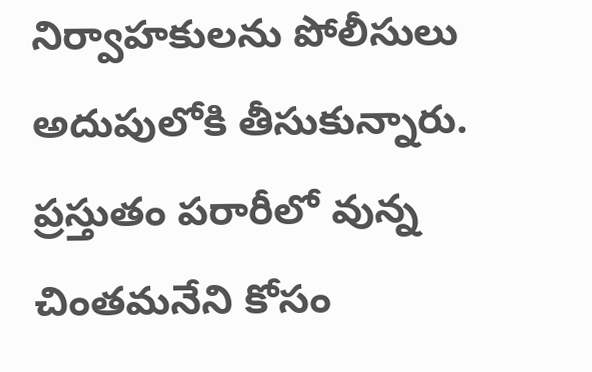నిర్వాహకులను పోలీసులు అదుపులోకి తీసుకున్నారు. ప్రస్తుతం పరారీలో వున్న చింతమనేని కోసం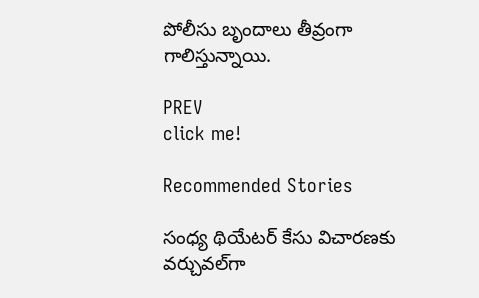పోలీసు బృందాలు తీవ్రంగా గాలిస్తున్నాయి.

PREV
click me!

Recommended Stories

సంధ్య థియేటర్ కేసు విచారణకు వర్చువల్‌గా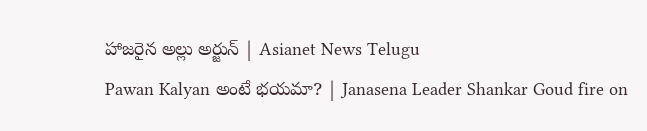హాజరైన అల్లు అర్జున్ | Asianet News Telugu
Pawan Kalyan అంటే భయమా? | Janasena Leader Shankar Goud fire on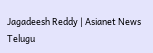Jagadeesh Reddy | Asianet News Telugu